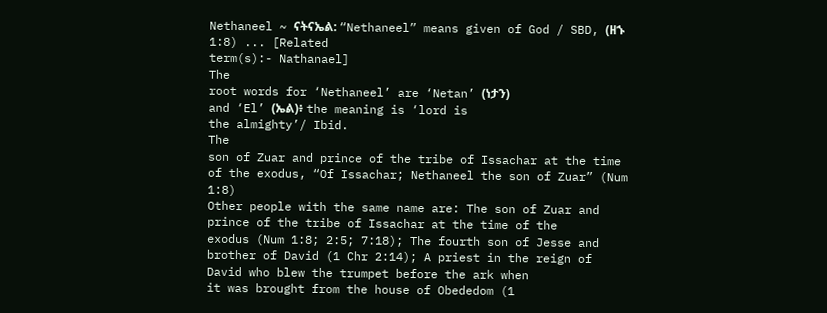Nethaneel ~ ናትናኤል: “Nethaneel” means given of God / SBD, (ዘኁ 1:8) ... [Related
term(s):- Nathanael]
The
root words for ‘Nethaneel’ are ‘Netan’ (ነታን)
and ‘El’ (ኤል)፥ the meaning is ‘lord is
the almighty’/ Ibid.
The
son of Zuar and prince of the tribe of Issachar at the time of the exodus, “Of Issachar; Nethaneel the son of Zuar” (Num 1:8)
Other people with the same name are: The son of Zuar and prince of the tribe of Issachar at the time of the
exodus (Num 1:8; 2:5; 7:18); The fourth son of Jesse and brother of David (1 Chr 2:14); A priest in the reign of David who blew the trumpet before the ark when
it was brought from the house of Obededom (1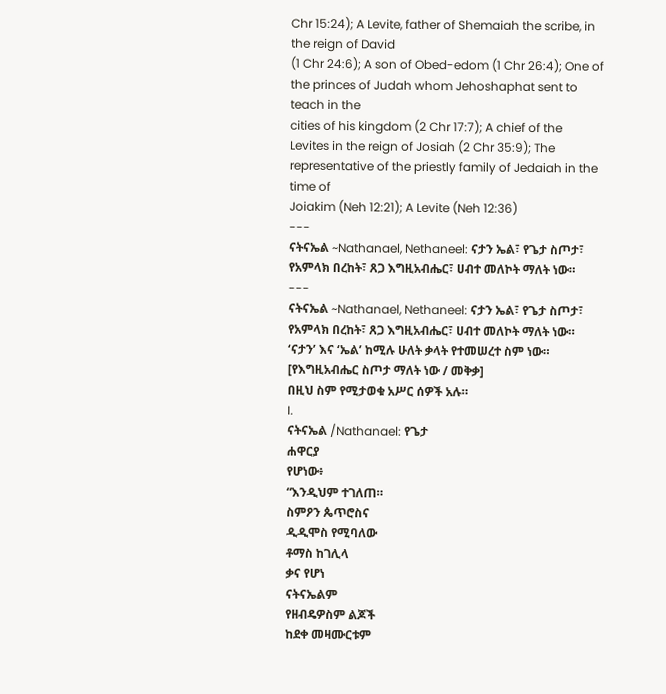Chr 15:24); A Levite, father of Shemaiah the scribe, in the reign of David
(1 Chr 24:6); A son of Obed-edom (1 Chr 26:4); One of the princes of Judah whom Jehoshaphat sent to teach in the
cities of his kingdom (2 Chr 17:7); A chief of the
Levites in the reign of Josiah (2 Chr 35:9); The representative of the priestly family of Jedaiah in the time of
Joiakim (Neh 12:21); A Levite (Neh 12:36)
---
ናትናኤል ~Nathanael, Nethaneel: ናታን ኤል፣ የጌታ ስጦታ፣ የአምላክ በረከት፣ ጸጋ እግዚአብሔር፣ ሀብተ መለኮት ማለት ነው።
---
ናትናኤል ~Nathanael, Nethaneel: ናታን ኤል፣ የጌታ ስጦታ፣ የአምላክ በረከት፣ ጸጋ እግዚአብሔር፣ ሀብተ መለኮት ማለት ነው።
‘ናታን’ እና ‘ኤል’ ከሚሉ ሁለት ቃላት የተመሠረተ ስም ነው።
[የእግዚአብሔር ስጦታ ማለት ነው / መቅቃ]
በዚህ ስም የሚታወቁ አሥር ሰዎች አሉ።
I.
ናትናኤል /Nathanael: የጌታ
ሐዋርያ
የሆነው፥
“እንዲህም ተገለጠ።
ስምዖን ጴጥሮስና
ዲዲሞስ የሚባለው
ቶማስ ከገሊላ
ቃና የሆነ
ናትናኤልም
የዘብዴዎስም ልጆች
ከደቀ መዛሙርቱም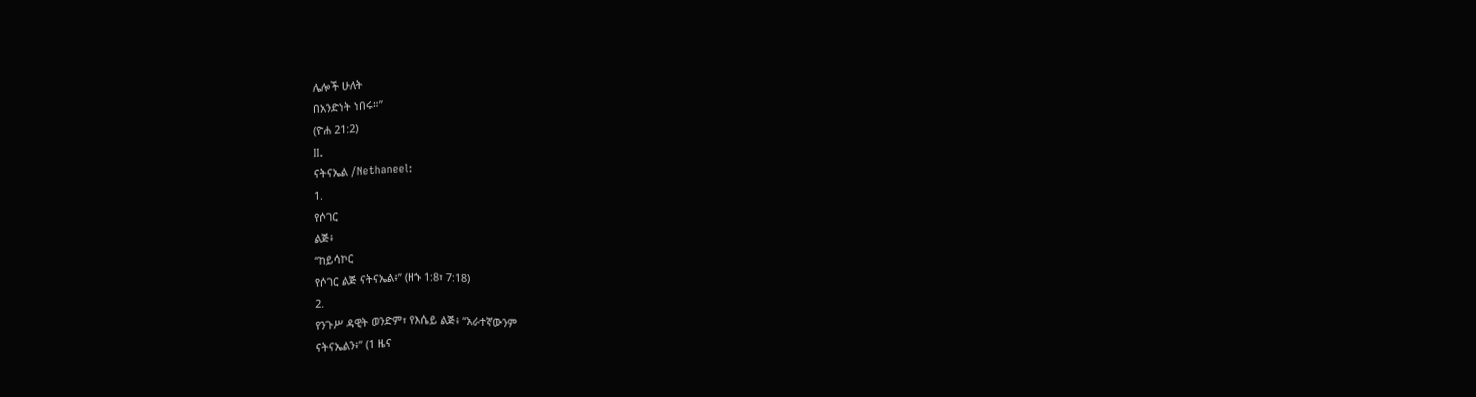ሌሎች ሁለት
በአንድነት ነበሩ።”
(ዮሐ 21:2)
II.
ናትናኤል /Nethaneel:
1.
የሶገር
ልጅ፥
“ከይሳኮር
የሶገር ልጅ ናትናኤል፥” (ዘኁ 1:8፣ 7:18)
2.
የንጉሥ ዳዊት ወንድም፣ የእሴይ ልጅ፥ “አራተኛውንም
ናትናኤልን፥” (1 ዜና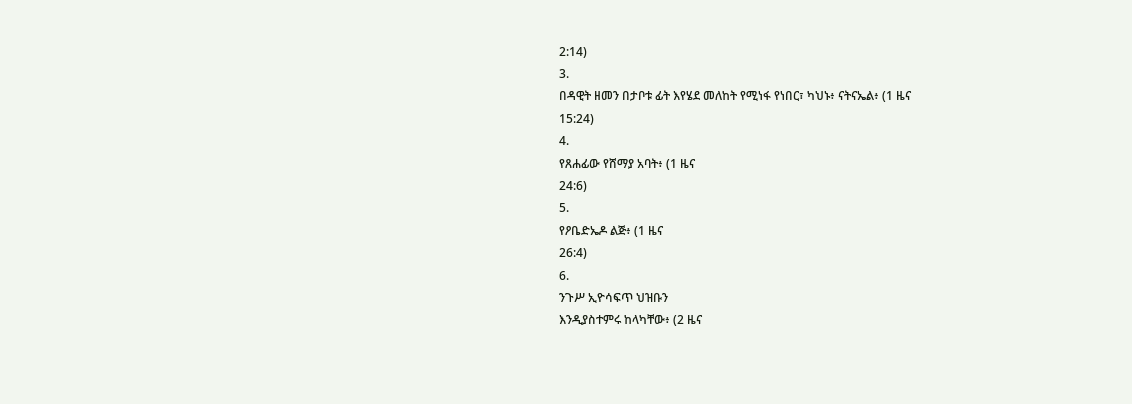2:14)
3.
በዳዊት ዘመን በታቦቱ ፊት እየሄደ መለከት የሚነፋ የነበር፣ ካህኑ፥ ናትናኤል፥ (1 ዜና
15:24)
4.
የጸሐፊው የሸማያ አባት፥ (1 ዜና
24:6)
5.
የዖቤድኤዶ ልጅ፥ (1 ዜና
26:4)
6.
ንጉሥ ኢዮሳፍጥ ህዝቡን
እንዲያስተምሩ ከላካቸው፥ (2 ዜና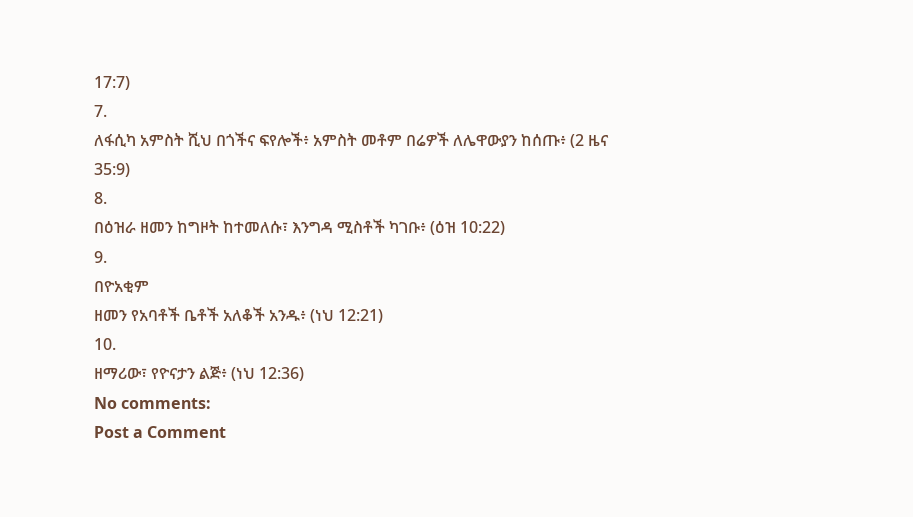17:7)
7.
ለፋሲካ አምስት ሺህ በጎችና ፍየሎች፥ አምስት መቶም በሬዎች ለሌዋውያን ከሰጡ፥ (2 ዜና
35:9)
8.
በዕዝራ ዘመን ከግዞት ከተመለሱ፣ እንግዳ ሚስቶች ካገቡ፥ (ዕዝ 10:22)
9.
በዮአቂም
ዘመን የአባቶች ቤቶች አለቆች አንዱ፥ (ነህ 12:21)
10.
ዘማሪው፣ የዮናታን ልጅ፥ (ነህ 12:36)
No comments:
Post a Comment